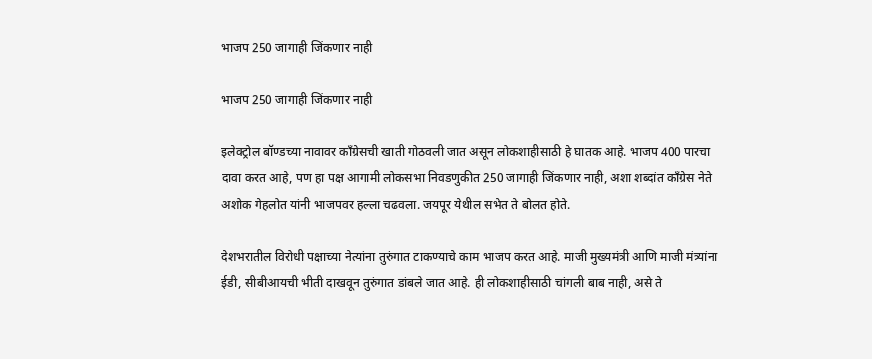भाजप 250 जागाही जिंकणार नाही

भाजप 250 जागाही जिंकणार नाही

इलेक्ट्रोल बॉण्डच्या नावावर काँग्रेसची खाती गोठवली जात असून लोकशाहीसाठी हे घातक आहे. भाजप 400 पारचा दावा करत आहे, पण हा पक्ष आगामी लोकसभा निवडणुकीत 250 जागाही जिंकणार नाही, अशा शब्दांत काँग्रेस नेते अशोक गेहलोत यांनी भाजपवर हल्ला चढवला. जयपूर येथील सभेत ते बोलत होते.

देशभरातील विरोधी पक्षाच्या नेत्यांना तुरुंगात टाकण्याचे काम भाजप करत आहे. माजी मुख्यमंत्री आणि माजी मंत्र्यांना ईडी, सीबीआयची भीती दाखवून तुरुंगात डांबले जात आहे. ही लोकशाहीसाठी चांगली बाब नाही, असे ते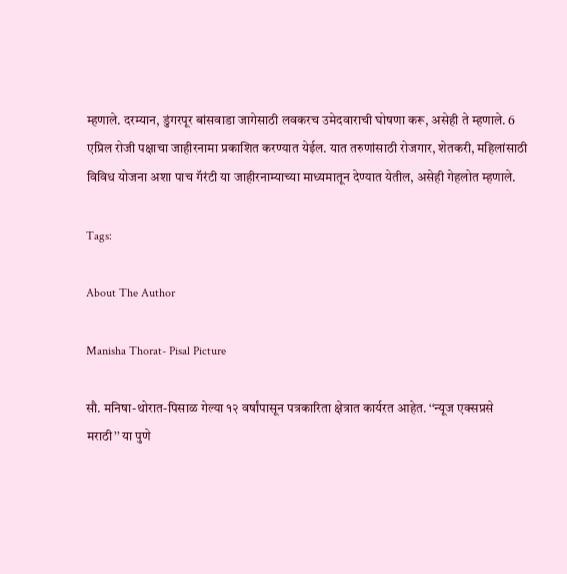म्हणाले. दरम्यान, डुंगरपूर बांसवाडा जागेसाठी लवकरच उमेदवाराची घोषणा करू, असेही ते म्हणाले. 6 एप्रिल रोजी पक्षाचा जाहीरनामा प्रकाशित करण्यात येईल. यात तरुणांसाठी रोजगार, शेतकरी, महिलांसाठी विविध योजना अशा पाच गॅरंटी या जाहीरनाम्याच्या माध्यमातून देण्यात येतील, असेही गेहलोत म्हणाले.

Tags:

About The Author

Manisha Thorat- Pisal Picture

सौ. मनिषा-थोरात-पिसाळ गेल्या १२ वर्षांपासून पत्रकारिता क्षेत्रात कार्यरत आहेत. ‘‘न्यूज एक्सप्रसे मराठी’’ या पुणे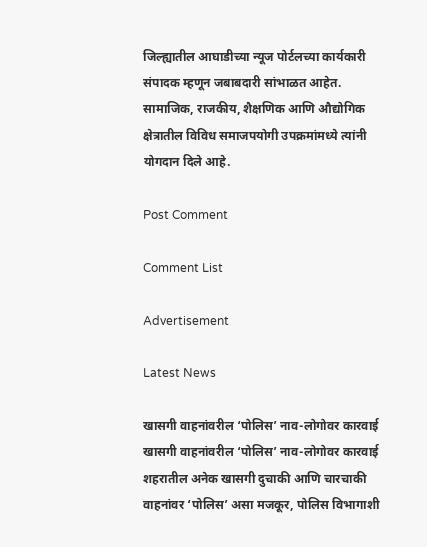जिल्ह्यातील आघाडीच्या न्यूज पोर्टलच्या कार्यकारी संपादक म्हणून जबाबदारी सांभाळत आहेत. सामाजिक, राजकीय, शैक्षणिक आणि औद्योगिक क्षेत्रातील विविध समाजपयोगी उपक्रमांमध्ये त्यांनी योगदान दिले आहे.

Post Comment

Comment List

Advertisement

Latest News

खासगी वाहनांवरील ‘पोलिस’ नाव-लोगोवर कारवाई खासगी वाहनांवरील ‘पोलिस’ नाव-लोगोवर कारवाई
शहरातील अनेक खासगी दुचाकी आणि चारचाकी वाहनांवर ‘पोलिस’ असा मजकूर, पोलिस विभागाशी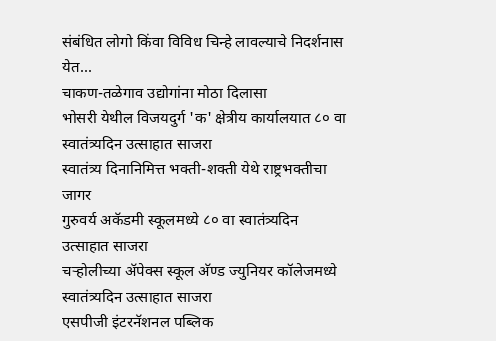संबंधित लोगो किंवा विविध चिन्हे लावल्याचे निदर्शनास येत...
चाकण-तळेगाव उद्योगांना मोठा दिलासा
भोसरी येथील विजयदुर्ग 'क' क्षेत्रीय कार्यालयात ८० वा स्वातंत्र्यदिन उत्साहात साजरा
स्वातंत्र्य दिनानिमित्त भक्ती-शक्ती येथे राष्ट्रभक्तीचा जागर
गुरुवर्य अकॅडमी स्कूलमध्ये ८० वा स्वातंत्र्यदिन उत्साहात साजरा
चऱ्होलीच्या अ‍ॅपेक्स स्कूल अ‍ॅण्ड ज्युनियर कॉलेजमध्ये स्वातंत्र्यदिन उत्साहात साजरा
एसपीजी इंटरनॅशनल पब्लिक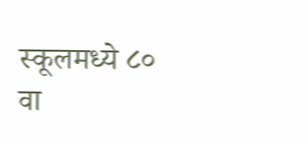स्कूलमध्ये ८० वा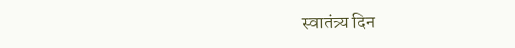स्वातंत्र्य दिन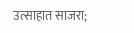उत्साहात साजरा;